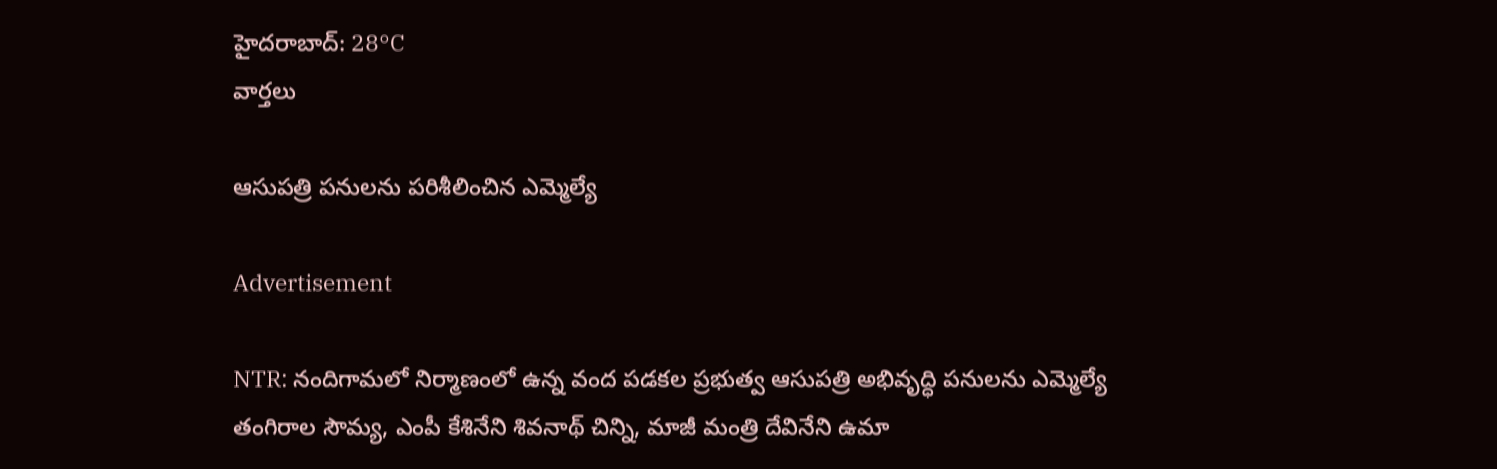హైదరాబాద్: 28°C
వార్తలు

ఆసుపత్రి పనులను పరిశీలించిన ఎమ్మెల్యే

Advertisement

NTR: నందిగామలో నిర్మాణంలో ఉన్న వంద పడకల ప్రభుత్వ ఆసుపత్రి అభివృద్ధి పనులను ఎమ్మెల్యే తంగిరాల సౌమ్య, ఎంపీ కేశినేని శివనాథ్ చిన్ని, మాజీ మంత్రి దేవినేని ఉమా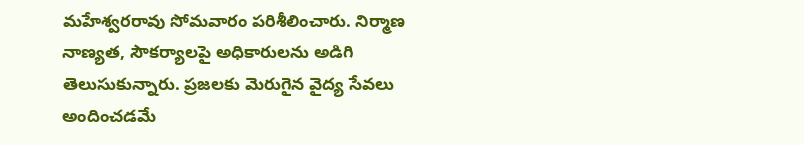మహేశ్వరరావు సోమవారం పరిశీలించారు. నిర్మాణ నాణ్యత, సౌకర్యాలపై అధికారులను అడిగి తెలుసుకున్నారు. ప్రజలకు మెరుగైన వైద్య సేవలు అందించడమే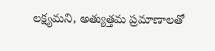లక్ష్యమని, అత్యుత్తమ ప్రమాణాలతో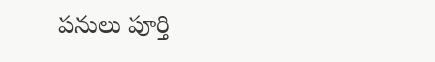పనులు పూర్తి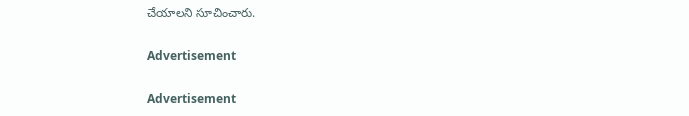చేయాలని సూచించారు.

Advertisement

Advertisement